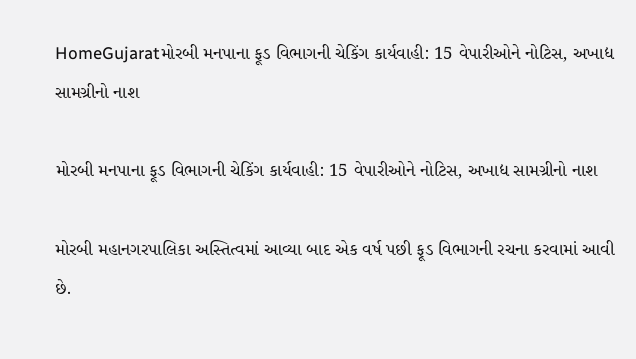HomeGujaratમોરબી મનપાના ફૂડ વિભાગની ચેકિંગ કાર્યવાહી: 15 વેપારીઓને નોટિસ, અખાદ્ય સામગ્રીનો નાશ

મોરબી મનપાના ફૂડ વિભાગની ચેકિંગ કાર્યવાહી: 15 વેપારીઓને નોટિસ, અખાદ્ય સામગ્રીનો નાશ

મોરબી મહાનગરપાલિકા અસ્તિત્વમાં આવ્યા બાદ એક વર્ષ પછી ફૂડ વિભાગની રચના કરવામાં આવી છે.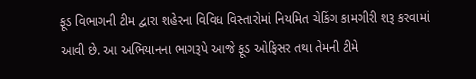ફૂડ વિભાગની ટીમ દ્વારા શહેરના વિવિધ વિસ્તારોમાં નિયમિત ચેકિંગ કામગીરી શરૂ કરવામાં આવી છે. આ અભિયાનના ભાગરૂપે આજે ફૂડ ઓફિસર તથા તેમની ટીમે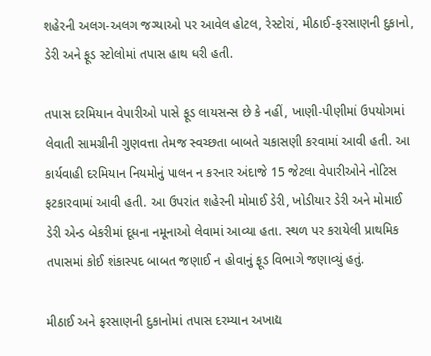શહેરની અલગ-અલગ જગ્યાઓ પર આવેલ હોટલ, રેસ્ટોરાં, મીઠાઈ-ફરસાણની દુકાનો, ડેરી અને ફૂડ સ્ટોલોમાં તપાસ હાથ ધરી હતી.

તપાસ દરમિયાન વેપારીઓ પાસે ફૂડ લાયસન્સ છે કે નહીં, ખાણી-પીણીમાં ઉપયોગમાં લેવાતી સામગ્રીની ગુણવત્તા તેમજ સ્વચ્છતા બાબતે ચકાસણી કરવામાં આવી હતી. આ કાર્યવાહી દરમિયાન નિયમોનું પાલન ન કરનાર અંદાજે 15 જેટલા વેપારીઓને નોટિસ ફટકારવામાં આવી હતી. આ ઉપરાંત શહેરની મોમાઈ ડેરી, ખોડીયાર ડેરી અને મોમાઈ ડેરી એન્ડ બેકરીમાં દૂધના નમૂનાઓ લેવામાં આવ્યા હતા. સ્થળ પર કરાયેલી પ્રાથમિક તપાસમાં કોઈ શંકાસ્પદ બાબત જણાઈ ન હોવાનું ફૂડ વિભાગે જણાવ્યું હતું.

મીઠાઈ અને ફરસાણની દુકાનોમાં તપાસ દરમ્યાન અખાદ્ય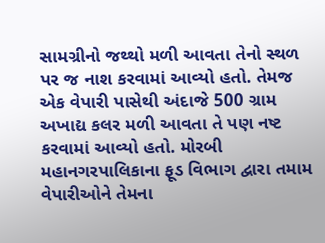સામગ્રીનો જથ્થો મળી આવતા તેનો સ્થળ પર જ નાશ કરવામાં આવ્યો હતો. તેમજ એક વેપારી પાસેથી અંદાજે 500 ગ્રામ અખાદ્ય કલર મળી આવતા તે પણ નષ્ટ કરવામાં આવ્યો હતો. મોરબી મહાનગરપાલિકાના ફૂડ વિભાગ દ્વારા તમામ વેપારીઓને તેમના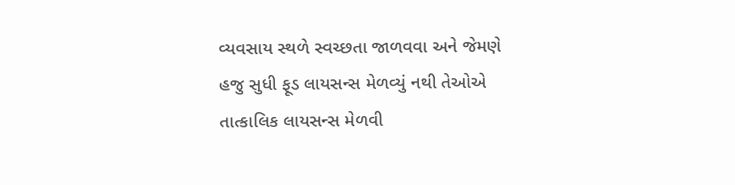વ્યવસાય સ્થળે સ્વચ્છતા જાળવવા અને જેમણે હજુ સુધી ફૂડ લાયસન્સ મેળવ્યું નથી તેઓએ તાત્કાલિક લાયસન્સ મેળવી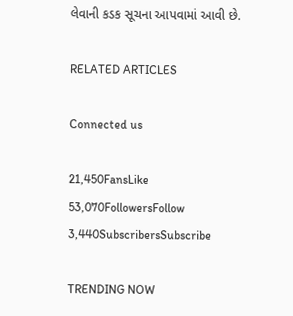લેવાની કડક સૂચના આપવામાં આવી છે.

RELATED ARTICLES

Connected us

21,450FansLike
53,070FollowersFollow
3,440SubscribersSubscribe

TRENDING NOW